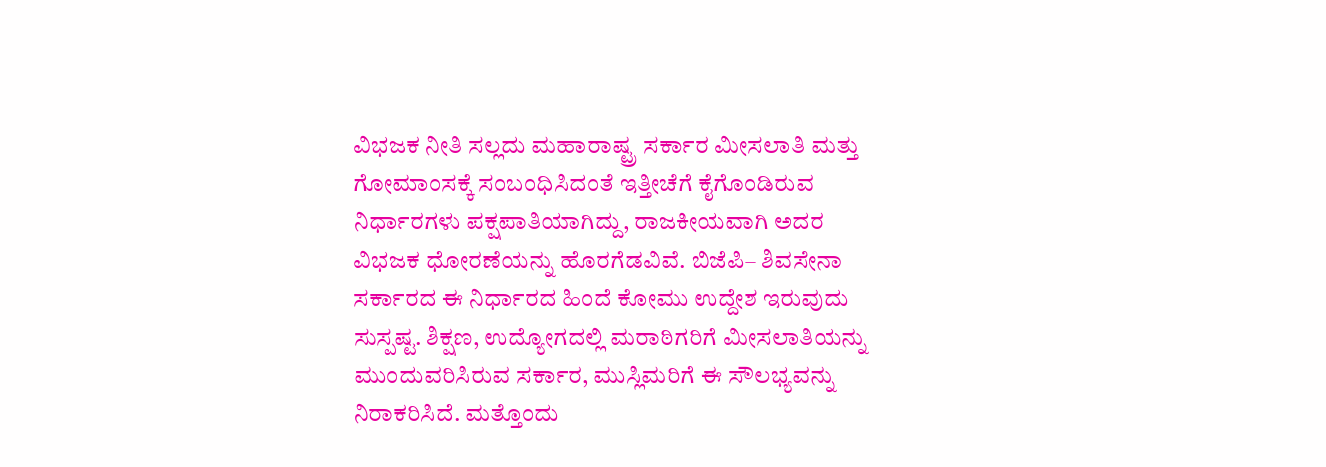ವಿಭಜಕ ನೀತಿ ಸಲ್ಲದು ಮಹಾರಾಷ್ಟ್ರ ಸರ್ಕಾರ ಮೀಸಲಾತಿ ಮತ್ತು ಗೋಮಾಂಸಕ್ಕೆ ಸಂಬಂಧಿಸಿದಂತೆ ಇತ್ತೀಚೆಗೆ ಕೈಗೊಂಡಿರುವ ನಿರ್ಧಾರಗಳು ಪಕ್ಷಪಾತಿಯಾಗಿದ್ದು, ರಾಜಕೀಯವಾಗಿ ಅದರ ವಿಭಜಕ ಧೋರಣೆಯನ್ನು ಹೊರಗೆಡವಿವೆ. ಬಿಜೆಪಿ– ಶಿವಸೇನಾ ಸರ್ಕಾರದ ಈ ನಿರ್ಧಾರದ ಹಿಂದೆ ಕೋಮು ಉದ್ದೇಶ ಇರುವುದು ಸುಸ್ಪಷ್ಟ. ಶಿಕ್ಷಣ, ಉದ್ಯೋಗದಲ್ಲಿ ಮರಾಠಿಗರಿಗೆ ಮೀಸಲಾತಿಯನ್ನು ಮುಂದುವರಿಸಿರುವ ಸರ್ಕಾರ, ಮುಸ್ಲಿಮರಿಗೆ ಈ ಸೌಲಭ್ಯವನ್ನು ನಿರಾಕರಿಸಿದೆ. ಮತ್ತೊಂದು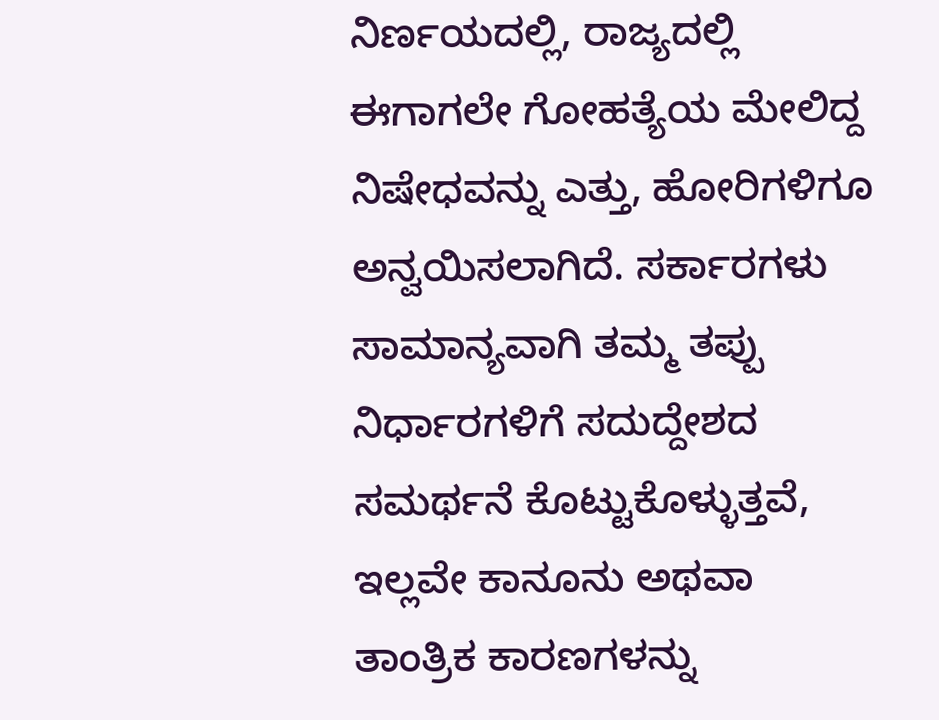ನಿರ್ಣಯದಲ್ಲಿ, ರಾಜ್ಯದಲ್ಲಿ ಈಗಾಗಲೇ ಗೋಹತ್ಯೆಯ ಮೇಲಿದ್ದ ನಿಷೇಧವನ್ನು ಎತ್ತು, ಹೋರಿಗಳಿಗೂ ಅನ್ವಯಿಸಲಾಗಿದೆ. ಸರ್ಕಾರಗಳು ಸಾಮಾನ್ಯವಾಗಿ ತಮ್ಮ ತಪ್ಪು ನಿರ್ಧಾರಗಳಿಗೆ ಸದುದ್ದೇಶದ ಸಮರ್ಥನೆ ಕೊಟ್ಟುಕೊಳ್ಳುತ್ತವೆ, ಇಲ್ಲವೇ ಕಾನೂನು ಅಥವಾ ತಾಂತ್ರಿಕ ಕಾರಣಗಳನ್ನು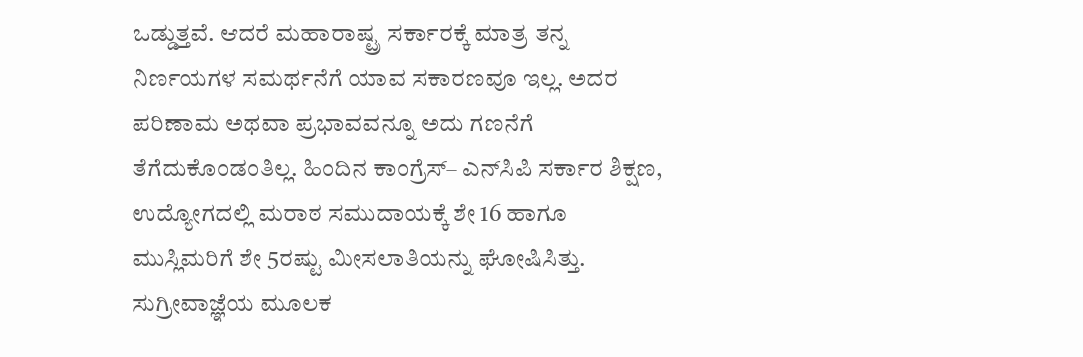ಒಡ್ಡುತ್ತವೆ. ಆದರೆ ಮಹಾರಾಷ್ಟ್ರ ಸರ್ಕಾರಕ್ಕೆ ಮಾತ್ರ ತನ್ನ ನಿರ್ಣಯಗಳ ಸಮರ್ಥನೆಗೆ ಯಾವ ಸಕಾರಣವೂ ಇಲ್ಲ. ಅದರ ಪರಿಣಾಮ ಅಥವಾ ಪ್ರಭಾವವನ್ನೂ ಅದು ಗಣನೆಗೆ ತೆಗೆದುಕೊಂಡಂತಿಲ್ಲ. ಹಿಂದಿನ ಕಾಂಗ್ರೆಸ್‌– ಎನ್‌ಸಿಪಿ ಸರ್ಕಾರ ಶಿಕ್ಷಣ, ಉದ್ಯೋಗದಲ್ಲಿ ಮರಾಠ ಸಮುದಾಯಕ್ಕೆ ಶೇ 16 ಹಾಗೂ ಮುಸ್ಲಿಮರಿಗೆ ಶೇ 5ರಷ್ಟು ಮೀಸಲಾತಿಯನ್ನು ಘೋಷಿಸಿತ್ತು. ಸುಗ್ರೀವಾಜ್ಞೆಯ ಮೂಲಕ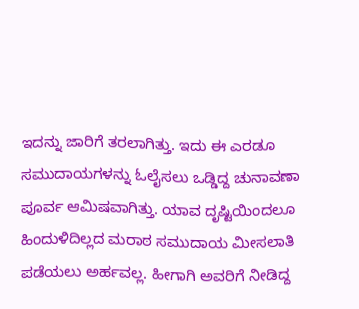ಇದನ್ನು ಜಾರಿಗೆ ತರಲಾಗಿತ್ತು. ಇದು ಈ ಎರಡೂ ಸಮುದಾಯಗಳನ್ನು ಓಲೈಸಲು ಒಡ್ಡಿದ್ದ ಚುನಾವಣಾ ಪೂರ್ವ ಆಮಿಷವಾಗಿತ್ತು. ಯಾವ ದೃಷ್ಟಿಯಿಂದಲೂ ಹಿಂದುಳಿದಿಲ್ಲದ ಮರಾಠ ಸಮುದಾಯ ಮೀಸಲಾತಿ ಪಡೆಯಲು ಅರ್ಹವಲ್ಲ. ಹೀಗಾಗಿ ಅವರಿಗೆ ನೀಡಿದ್ದ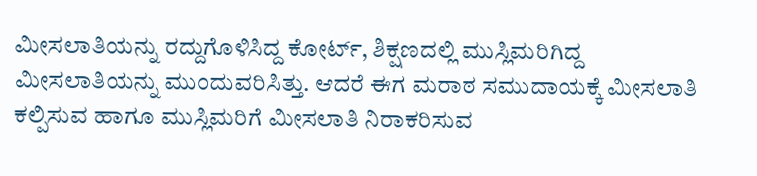ಮೀಸಲಾತಿಯನ್ನು ರದ್ದುಗೊಳಿಸಿದ್ದ ಕೋರ್ಟ್‌, ಶಿಕ್ಷಣದಲ್ಲಿ ಮುಸ್ಲಿಮರಿಗಿದ್ದ ಮೀಸಲಾತಿಯನ್ನು ಮುಂದುವರಿಸಿತ್ತು. ಆದರೆ ಈಗ ಮರಾಠ ಸಮುದಾಯಕ್ಕೆ ಮೀಸಲಾತಿ ಕಲ್ಪಿಸುವ ಹಾಗೂ ಮುಸ್ಲಿಮರಿಗೆ ಮೀಸಲಾತಿ ನಿರಾಕರಿಸುವ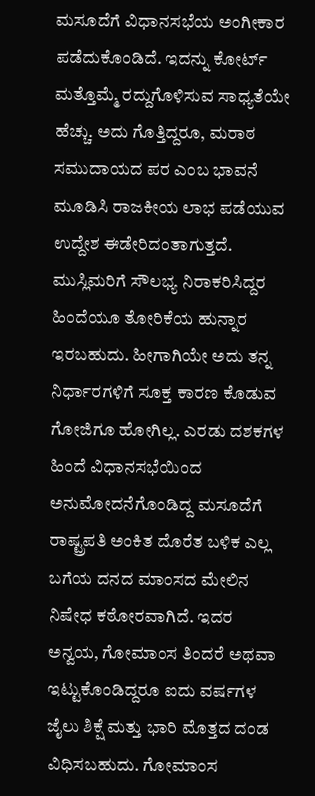ಮಸೂದೆಗೆ ವಿಧಾನಸಭೆಯ ಅಂಗೀಕಾರ ಪಡೆದುಕೊಂಡಿದೆ. ಇದನ್ನು ಕೋರ್ಟ್‌ ಮತ್ತೊಮ್ಮೆ ರದ್ದುಗೊಳಿಸುವ ಸಾಧ್ಯತೆಯೇ ಹೆಚ್ಚು. ಅದು ಗೊತ್ತಿದ್ದರೂ, ಮರಾಠ ಸಮುದಾಯದ ಪರ ಎಂಬ ಭಾವನೆ ಮೂಡಿಸಿ ರಾಜಕೀಯ ಲಾಭ ಪಡೆಯುವ ಉದ್ದೇಶ ಈಡೇರಿದಂತಾಗುತ್ತದೆ. ಮುಸ್ಲಿಮರಿಗೆ ಸೌಲಭ್ಯ ನಿರಾಕರಿಸಿದ್ದರ ಹಿಂದೆಯೂ ತೋರಿಕೆಯ ಹುನ್ನಾರ ಇರಬಹುದು. ಹೀಗಾಗಿಯೇ ಅದು ತನ್ನ ನಿರ್ಧಾರಗಳಿಗೆ ಸೂಕ್ತ ಕಾರಣ ಕೊಡುವ ಗೋಜಿಗೂ ಹೋಗಿಲ್ಲ. ಎರಡು ದಶಕಗಳ ಹಿಂದೆ ವಿಧಾನಸಭೆಯಿಂದ ಅನುಮೋದನೆಗೊಂಡಿದ್ದ ಮಸೂದೆಗೆ ರಾಷ್ಟ್ರಪತಿ ಅಂಕಿತ ದೊರೆತ ಬಳಿಕ ಎಲ್ಲ ಬಗೆಯ ದನದ ಮಾಂಸದ ಮೇಲಿನ ನಿಷೇಧ ಕಠೋರವಾಗಿದೆ. ಇದರ ಅನ್ವಯ, ಗೋಮಾಂಸ ತಿಂದರೆ ಅಥವಾ ಇಟ್ಟುಕೊಂಡಿದ್ದರೂ ಐದು ವರ್ಷಗಳ ಜೈಲು ಶಿಕ್ಷೆ ಮತ್ತು ಭಾರಿ ಮೊತ್ತದ ದಂಡ ವಿಧಿಸಬಹುದು. ಗೋಮಾಂಸ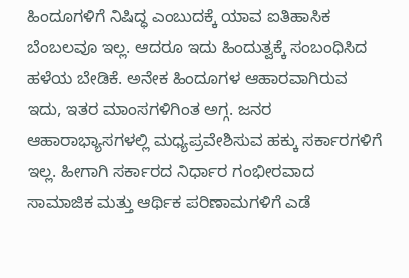ಹಿಂದೂಗಳಿಗೆ ನಿಷಿದ್ಧ ಎಂಬುದಕ್ಕೆ ಯಾವ ಐತಿಹಾಸಿಕ ಬೆಂಬಲವೂ ಇಲ್ಲ. ಆದರೂ ಇದು ಹಿಂದುತ್ವಕ್ಕೆ ಸಂಬಂಧಿಸಿದ ಹಳೆಯ ಬೇಡಿಕೆ. ಅನೇಕ ಹಿಂದೂಗಳ ಆಹಾರವಾಗಿರುವ ಇದು, ಇತರ ಮಾಂಸಗಳಿಗಿಂತ ಅಗ್ಗ. ಜನರ ಆಹಾರಾಭ್ಯಾಸಗಳಲ್ಲಿ ಮಧ್ಯಪ್ರವೇಶಿಸುವ ಹಕ್ಕು ಸರ್ಕಾರಗಳಿಗೆ ಇಲ್ಲ. ಹೀಗಾಗಿ ಸರ್ಕಾರದ ನಿರ್ಧಾರ ಗಂಭೀರವಾದ ಸಾಮಾಜಿಕ ಮತ್ತು ಆರ್ಥಿಕ ಪರಿಣಾಮಗಳಿಗೆ ಎಡೆ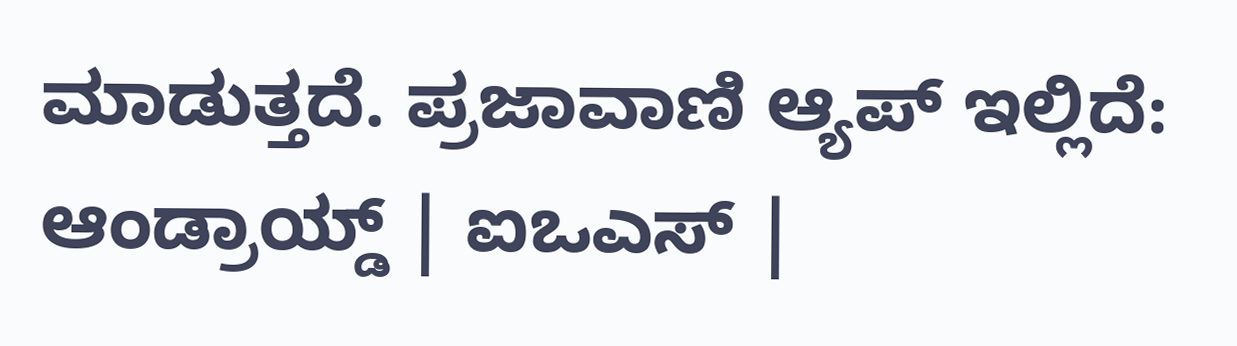ಮಾಡುತ್ತದೆ. ಪ್ರಜಾವಾಣಿ ಆ್ಯಪ್ ಇಲ್ಲಿದೆ: ಆಂಡ್ರಾಯ್ಡ್ | ಐಒಎಸ್ |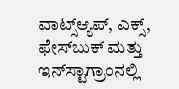ವಾಟ್ಸ್ಆ್ಯಪ್, ಎಕ್ಸ್, ಫೇಸ್‌ಬುಕ್ ಮತ್ತು ಇನ್‌ಸ್ಟಾಗ್ರಾಂನಲ್ಲಿ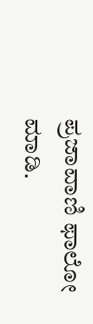ಪ್ರಜಾವಾಣಿ ಫಾಲೋ ಮಾಡಿ.